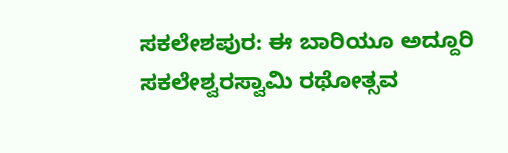ಸಕಲೇಶಪುರ: ಈ ಬಾರಿಯೂ ಅದ್ದೂರಿ ಸಕಲೇಶ್ವರಸ್ವಾಮಿ ರಥೋತ್ಸವ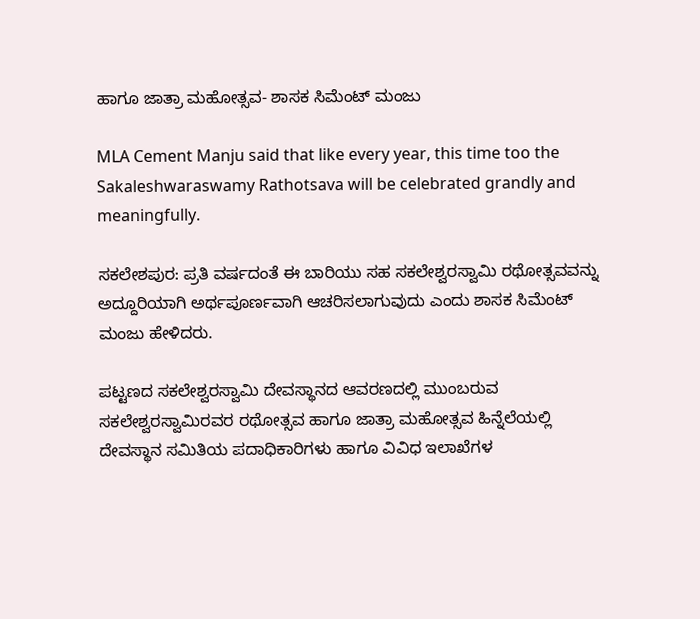ಹಾಗೂ ಜಾತ್ರಾ ಮಹೋತ್ಸವ- ಶಾಸಕ ಸಿಮೆಂಟ್ ಮಂಜು

MLA Cement Manju said that like every year, this time too the Sakaleshwaraswamy Rathotsava will be celebrated grandly and meaningfully.

ಸಕಲೇಶಪುರ: ಪ್ರತಿ ವರ್ಷದಂತೆ ಈ ಬಾರಿಯು ಸಹ ಸಕಲೇಶ್ವರಸ್ವಾಮಿ ರಥೋತ್ಸವವನ್ನು ಅದ್ದೂರಿಯಾಗಿ ಅರ್ಥಪೂರ್ಣವಾಗಿ ಆಚರಿಸಲಾಗುವುದು ಎಂದು ಶಾಸಕ ಸಿಮೆಂಟ್ ಮಂಜು ಹೇಳಿದರು.

ಪಟ್ಟಣದ ಸಕಲೇಶ್ವರಸ್ವಾಮಿ ದೇವಸ್ಥಾನದ ಆವರಣದಲ್ಲಿ ಮುಂಬರುವ ಸಕಲೇಶ್ವರಸ್ವಾಮಿರವರ ರಥೋತ್ಸವ ಹಾಗೂ ಜಾತ್ರಾ ಮಹೋತ್ಸವ ಹಿನ್ನೆಲೆಯಲ್ಲಿ ದೇವಸ್ಥಾನ ಸಮಿತಿಯ ಪದಾಧಿಕಾರಿಗಳು ಹಾಗೂ ವಿವಿಧ ಇಲಾಖೆಗಳ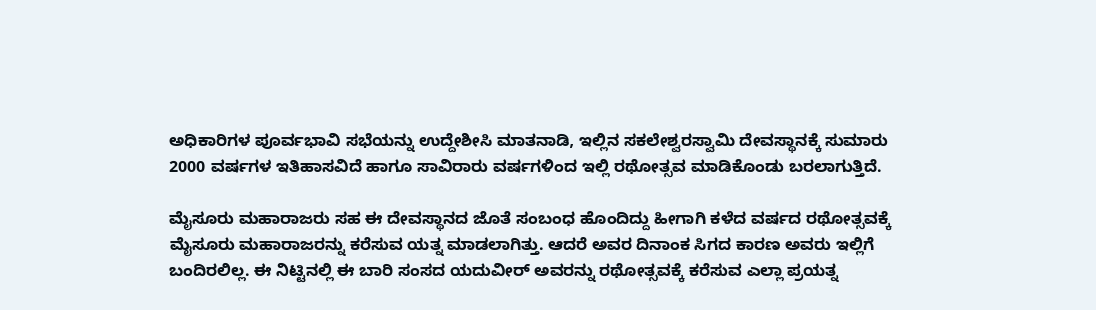ಅಧಿಕಾರಿಗಳ ಪೂರ್ವಭಾವಿ ಸಭೆಯನ್ನು ಉದ್ದೇಶೀಸಿ ಮಾತನಾಡಿ, ಇಲ್ಲಿನ ಸಕಲೇಶ್ವರಸ್ವಾಮಿ ದೇವಸ್ಥಾನಕ್ಕೆ ಸುಮಾರು 2000 ವರ್ಷಗಳ ಇತಿಹಾಸವಿದೆ ಹಾಗೂ ಸಾವಿರಾರು ವರ್ಷಗಳಿಂದ ಇಲ್ಲಿ ರಥೋತ್ಸವ ಮಾಡಿಕೊಂಡು ಬರಲಾಗುತ್ತಿದೆ.

ಮೈಸೂರು ಮಹಾರಾಜರು ಸಹ ಈ ದೇವಸ್ಥಾನದ ಜೊತೆ ಸಂಬಂಧ ಹೊಂದಿದ್ದು ಹೀಗಾಗಿ ಕಳೆದ ವರ್ಷದ ರಥೋತ್ಸವಕ್ಕೆ ಮೈಸೂರು ಮಹಾರಾಜರನ್ನು ಕರೆಸುವ ಯತ್ನ ಮಾಡಲಾಗಿತ್ತು. ಆದರೆ ಅವರ ದಿನಾಂಕ ಸಿಗದ ಕಾರಣ ಅವರು ಇಲ್ಲಿಗೆ ಬಂದಿರಲಿಲ್ಲ. ಈ ನಿಟ್ಟಿನಲ್ಲಿ ಈ ಬಾರಿ ಸಂಸದ ಯದುವೀರ್ ಅವರನ್ನು ರಥೋತ್ಸವಕ್ಕೆ ಕರೆಸುವ ಎಲ್ಲಾ ಪ್ರಯತ್ನ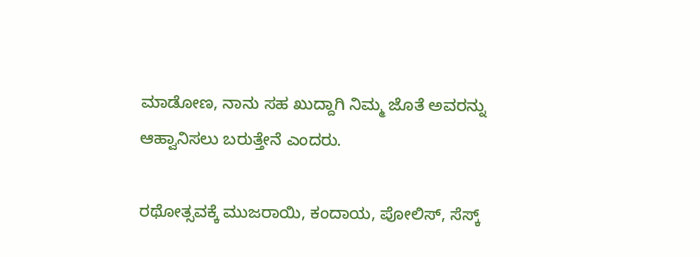ಮಾಡೋಣ, ನಾನು ಸಹ ಖುದ್ದಾಗಿ ನಿಮ್ಮ ಜೊತೆ ಅವರನ್ನು ಆಹ್ವಾನಿಸಲು ಬರುತ್ತೇನೆ ಎಂದರು.

ರಥೋತ್ಸವಕ್ಕೆ ಮುಜರಾಯಿ, ಕಂದಾಯ, ಪೋಲಿಸ್, ಸೆಸ್ಕ್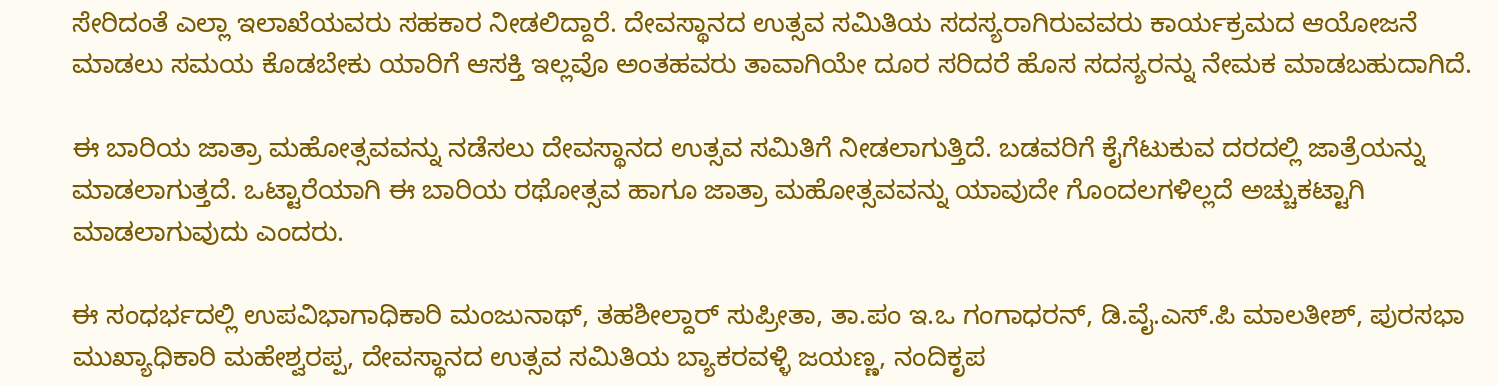ಸೇರಿದಂತೆ ಎಲ್ಲಾ ಇಲಾಖೆಯವರು ಸಹಕಾರ ನೀಡಲಿದ್ದಾರೆ. ದೇವಸ್ಥಾನದ ಉತ್ಸವ ಸಮಿತಿಯ ಸದಸ್ಯರಾಗಿರುವವರು ಕಾರ್ಯಕ್ರಮದ ಆಯೋಜನೆ ಮಾಡಲು ಸಮಯ ಕೊಡಬೇಕು ಯಾರಿಗೆ ಆಸಕ್ತಿ ಇಲ್ಲವೊ ಅಂತಹವರು ತಾವಾಗಿಯೇ ದೂರ ಸರಿದರೆ ಹೊಸ ಸದಸ್ಯರನ್ನು ನೇಮಕ ಮಾಡಬಹುದಾಗಿದೆ.

ಈ ಬಾರಿಯ ಜಾತ್ರಾ ಮಹೋತ್ಸವವನ್ನು ನಡೆಸಲು ದೇವಸ್ಥಾನದ ಉತ್ಸವ ಸಮಿತಿಗೆ ನೀಡಲಾಗುತ್ತಿದೆ. ಬಡವರಿಗೆ ಕೈಗೆಟುಕುವ ದರದಲ್ಲಿ ಜಾತ್ರೆಯನ್ನು ಮಾಡಲಾಗುತ್ತದೆ. ಒಟ್ಟಾರೆಯಾಗಿ ಈ ಬಾರಿಯ ರಥೋತ್ಸವ ಹಾಗೂ ಜಾತ್ರಾ ಮಹೋತ್ಸವವನ್ನು ಯಾವುದೇ ಗೊಂದಲಗಳಿಲ್ಲದೆ ಅಚ್ಚುಕಟ್ಟಾಗಿ ಮಾಡಲಾಗುವುದು ಎಂದರು.

ಈ ಸಂಧರ್ಭದಲ್ಲಿ ಉಪವಿಭಾಗಾಧಿಕಾರಿ ಮಂಜುನಾಥ್, ತಹಶೀಲ್ದಾರ್ ಸುಪ್ರೀತಾ, ತಾ.ಪಂ ಇ.ಒ ಗಂಗಾಧರನ್, ಡಿ.ವೈ.ಎಸ್.ಪಿ ಮಾಲತೀಶ್, ಪುರಸಭಾ ಮುಖ್ಯಾಧಿಕಾರಿ ಮಹೇಶ್ವರಪ್ಪ, ದೇವಸ್ಥಾನದ ಉತ್ಸವ ಸಮಿತಿಯ ಬ್ಯಾಕರವಳ್ಳಿ ಜಯಣ್ಣ, ನಂದಿಕೃಪ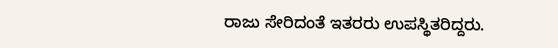ರಾಜು ಸೇರಿದಂತೆ ಇತರರು ಉಪಸ್ಥಿತರಿದ್ದರು.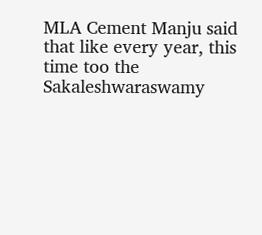MLA Cement Manju said that like every year, this time too the Sakaleshwaraswamy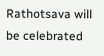Rathotsava will be celebrated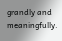grandly and meaningfully.